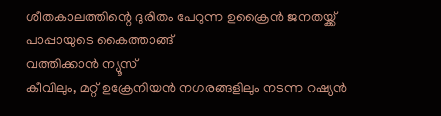ശീതകാലത്തിന്റെ ദുരിതം പേറുന്ന ഉക്രൈൻ ജനതയ്ക്ക് പാപ്പായുടെ കൈത്താങ്ങ്
വത്തിക്കാൻ ന്യൂസ്
കീവിലും, മറ്റ് ഉക്രേനിയൻ നഗരങ്ങളിലും നടന്ന റഷ്യൻ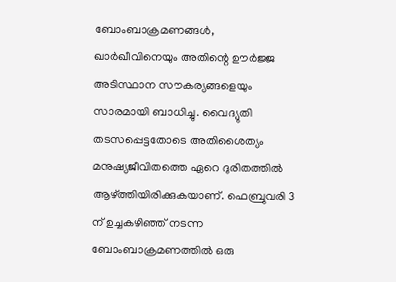ബോംബാക്രമണങ്ങൾ, ഖാർഖീവിനെയും അതിന്റെ ഊർജ്ജ അടിസ്ഥാന സൗകര്യങ്ങളെയും സാരമായി ബാധിച്ചു. വൈദ്യുതി തടസപ്പെട്ടതോടെ അതിശൈത്യം മനുഷ്യജീവിതത്തെ ഏറെ ദുരിതത്തിൽ ആഴ്ത്തിയിരിക്കുകയാണ്. ഫെബ്രുവരി 3 ന് ഉച്ചകഴിഞ്ഞ് നടന്ന ബോംബാക്രമണത്തിൽ ഒരു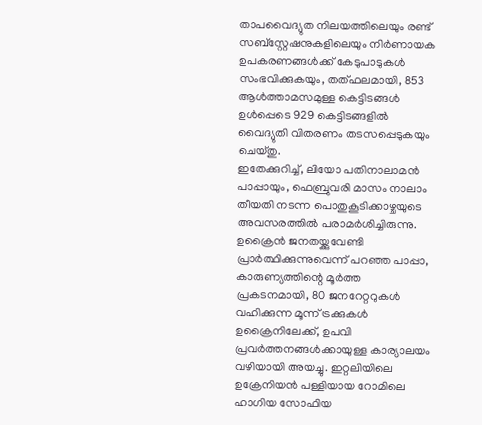താപവൈദ്യുത നിലയത്തിലെയും രണ്ട് സബ്സ്റ്റേഷനുകളിലെയും നിർണായക ഉപകരണങ്ങൾക്ക് കേടുപാടുകൾ സംഭവിക്കുകയും, തത്ഫലമായി, 853 ആൾത്താമസമുള്ള കെട്ടിടങ്ങൾ ഉൾപ്പെടെ 929 കെട്ടിടങ്ങളിൽ വൈദ്യുതി വിതരണം തടസപ്പെടുകയും ചെയ്തു.
ഇതേക്കുറിച്ച്, ലിയോ പതിനാലാമൻ പാപ്പായും, ഫെബ്രുവരി മാസം നാലാം തീയതി നടന്ന പൊതുകൂടിക്കാഴ്ചയുടെ അവസരത്തിൽ പരാമർശിച്ചിരുന്നു. ഉക്രൈൻ ജനതയ്ക്കുവേണ്ടി പ്രാർത്ഥിക്കുന്നുവെന്ന് പറഞ്ഞ പാപ്പാ, കാരുണ്യത്തിന്റെ മൂർത്ത പ്രകടനമായി, 80 ജനറേറ്ററുകൾ വഹിക്കുന്ന മൂന്ന് ട്രക്കുകൾ ഉക്രൈനിലേക്ക്, ഉപവി പ്രവർത്തനങ്ങൾക്കായുള്ള കാര്യാലയം വഴിയായി അയച്ചു. ഇറ്റലിയിലെ ഉക്രേനിയൻ പള്ളിയായ റോമിലെ ഹാഗിയ സോഫിയ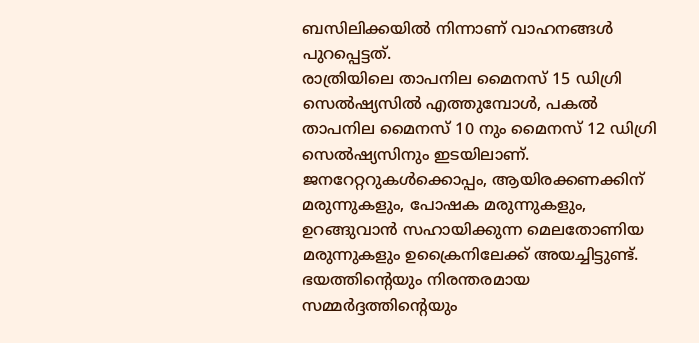ബസിലിക്കയിൽ നിന്നാണ് വാഹനങ്ങൾ പുറപ്പെട്ടത്.
രാത്രിയിലെ താപനില മൈനസ് 15 ഡിഗ്രി സെൽഷ്യസിൽ എത്തുമ്പോൾ, പകൽ താപനില മൈനസ് 10 നും മൈനസ് 12 ഡിഗ്രി സെൽഷ്യസിനും ഇടയിലാണ്. ജനറേറ്ററുകൾക്കൊപ്പം, ആയിരക്കണക്കിന് മരുന്നുകളും, പോഷക മരുന്നുകളും, ഉറങ്ങുവാൻ സഹായിക്കുന്ന മെലതോണിയ മരുന്നുകളും ഉക്രൈനിലേക്ക് അയച്ചിട്ടുണ്ട്. ഭയത്തിന്റെയും നിരന്തരമായ സമ്മർദ്ദത്തിന്റെയും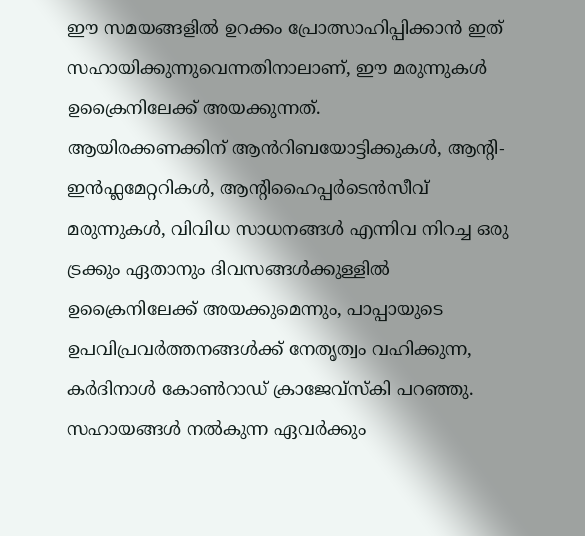ഈ സമയങ്ങളിൽ ഉറക്കം പ്രോത്സാഹിപ്പിക്കാൻ ഇത് സഹായിക്കുന്നുവെന്നതിനാലാണ്, ഈ മരുന്നുകൾ ഉക്രൈനിലേക്ക് അയക്കുന്നത്.
ആയിരക്കണക്കിന് ആൻറിബയോട്ടിക്കുകൾ, ആന്റി-ഇൻഫ്ലമേറ്ററികൾ, ആന്റിഹൈപ്പർടെൻസീവ് മരുന്നുകൾ, വിവിധ സാധനങ്ങൾ എന്നിവ നിറച്ച ഒരു ട്രക്കും ഏതാനും ദിവസങ്ങൾക്കുള്ളിൽ ഉക്രൈനിലേക്ക് അയക്കുമെന്നും, പാപ്പായുടെ ഉപവിപ്രവർത്തനങ്ങൾക്ക് നേതൃത്വം വഹിക്കുന്ന, കർദിനാൾ കോൺറാഡ് ക്രാജേവ്സ്കി പറഞ്ഞു. സഹായങ്ങൾ നൽകുന്ന ഏവർക്കും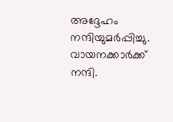അദ്ദേഹം നന്ദിയുമർപ്പിച്ചു.
വായനക്കാർക്ക് നന്ദി.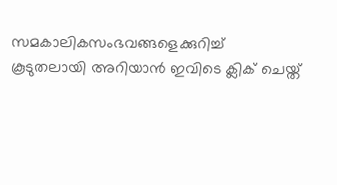സമകാലികസംഭവങ്ങളെക്കുറിച്ച് കൂടുതലായി അറിയാൻ ഇവിടെ ക്ലിക് ചെയ്ത്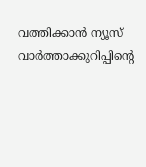വത്തിക്കാൻ ന്യൂസ് വാർത്താക്കുറിപ്പിന്റെ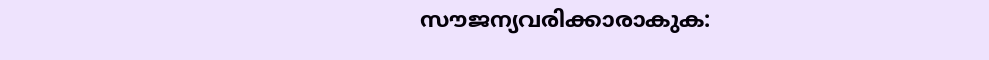സൗജന്യവരിക്കാരാകുക: